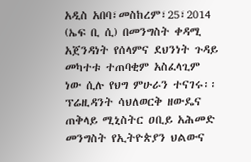አዲስ አበባ፣መስከረም፣25፣2014 (ኤፍ ቢ ሲ) በመንግስት ቀዳሚ አጀንዳነት የሰላምና ደህንነት ጉዳይ መካተቱ ተጠባቂም አስፈላጊም ነው ሲሉ የህግ ምሁራን ተናገሩ፡፡
ፕሬዚዳንት ሳህለወርቅ ዘውዴና ጠቅላይ ሚኒስትር ዐቢይ አሕመድ መንግስት የኢትዮጵያን ህልውና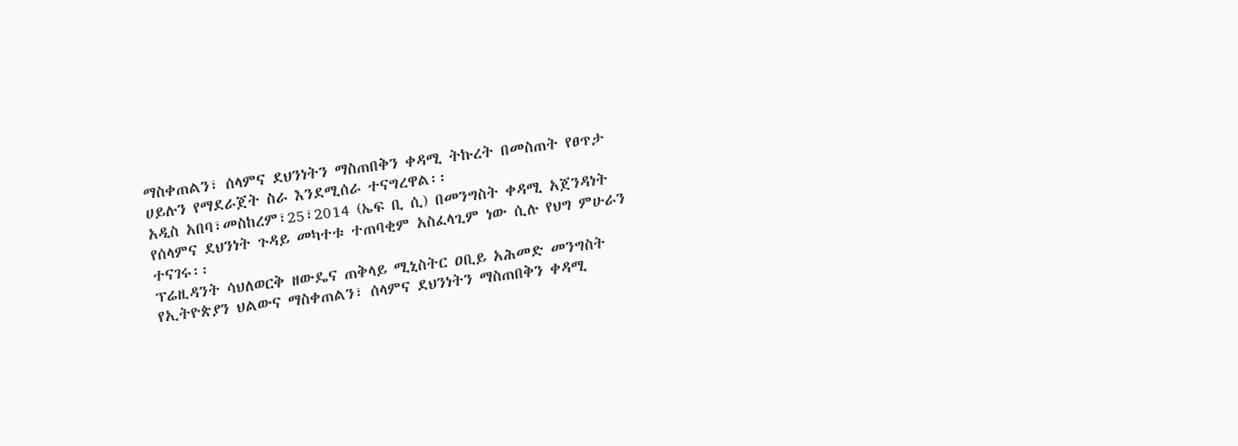ማስቀጠልን፣ ሰላምና ደህንነትን ማስጠበቅን ቀዳሚ ትኩረት በመስጠት የፀጥታ ሀይሉን የማደራጀት ስራ እንደሚሰራ ተናግረዋል፡፡
አዲስ አበባ፣መስከረም፣25፣2014 (ኤፍ ቢ ሲ) በመንግስት ቀዳሚ አጀንዳነት የሰላምና ደህንነት ጉዳይ መካተቱ ተጠባቂም አስፈላጊም ነው ሲሉ የህግ ምሁራን ተናገሩ፡፡
ፕሬዚዳንት ሳህለወርቅ ዘውዴና ጠቅላይ ሚኒስትር ዐቢይ አሕመድ መንግስት የኢትዮጵያን ህልውና ማስቀጠልን፣ ሰላምና ደህንነትን ማስጠበቅን ቀዳሚ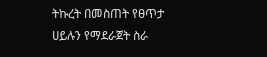ትኩረት በመስጠት የፀጥታ ሀይሉን የማደራጀት ስራ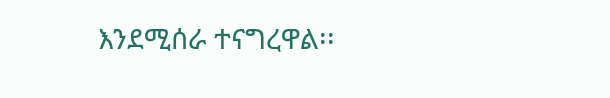እንደሚሰራ ተናግረዋል፡፡